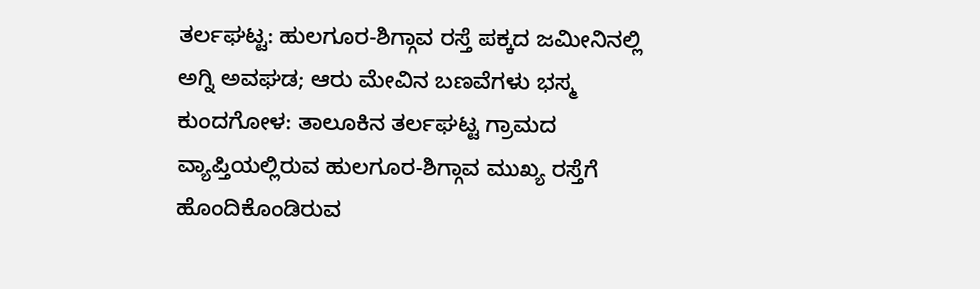ತರ್ಲಘಟ್ಟ: ಹುಲಗೂರ-ಶಿಗ್ಗಾವ ರಸ್ತೆ ಪಕ್ಕದ ಜಮೀನಿನಲ್ಲಿ ಅಗ್ನಿ ಅವಘಡ; ಆರು ಮೇವಿನ ಬಣವೆಗಳು ಭಸ್ಮ
ಕುಂದಗೋಳ: ತಾಲೂಕಿನ ತರ್ಲಘಟ್ಟ ಗ್ರಾಮದ ವ್ಯಾಪ್ತಿಯಲ್ಲಿರುವ ಹುಲಗೂರ-ಶಿಗ್ಗಾವ ಮುಖ್ಯ ರಸ್ತೆಗೆ ಹೊಂದಿಕೊಂಡಿರುವ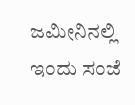ಜಮೀನಿನಲ್ಲಿ ಇಂದು ಸಂಜೆ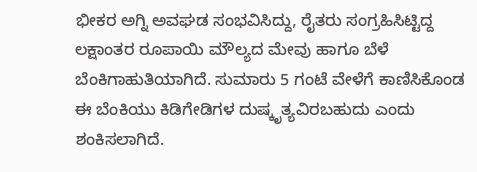ಭೀಕರ ಅಗ್ನಿ ಅವಘಡ ಸಂಭವಿಸಿದ್ದು, ರೈತರು ಸಂಗ್ರಹಿಸಿಟ್ಟಿದ್ದ ಲಕ್ಷಾಂತರ ರೂಪಾಯಿ ಮೌಲ್ಯದ ಮೇವು ಹಾಗೂ ಬೆಳೆ ಬೆಂಕಿಗಾಹುತಿಯಾಗಿದೆ. ಸುಮಾರು 5 ಗಂಟೆ ವೇಳೆಗೆ ಕಾಣಿಸಿಕೊಂಡ ಈ ಬೆಂಕಿಯು ಕಿಡಿಗೇಡಿಗಳ ದುಷ್ಕೃತ್ಯವಿರಬಹುದು ಎಂದು ಶಂಕಿಸಲಾಗಿದೆ.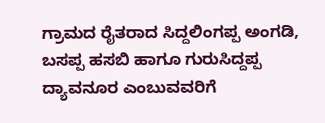ಗ್ರಾಮದ ರೈತರಾದ ಸಿದ್ದಲಿಂಗಪ್ಪ ಅಂಗಡಿ, ಬಸಪ್ಪ ಹಸಬಿ ಹಾಗೂ ಗುರುಸಿದ್ದಪ್ಪ ದ್ಯಾವನೂರ ಎಂಬುವವರಿಗೆ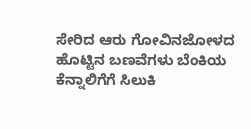ಸೇರಿದ ಆರು ಗೋವಿನಜೋಳದ ಹೊಟ್ಟಿನ ಬಣವೆಗಳು ಬೆಂಕಿಯ ಕೆನ್ನಾಲಿಗೆಗೆ ಸಿಲುಕಿ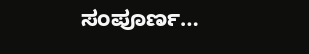ಸಂಪೂರ್ಣ…